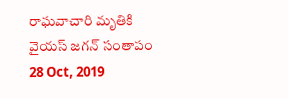రాఘవాచారి మృతికి వైయస్ జగన్ సంతాపం
28 Oct, 2019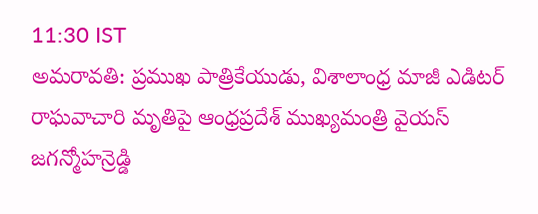11:30 IST
అమరావతి: ప్రముఖ పాత్రికేయుడు, విశాలాంధ్ర మాజీ ఎడిటర్ రాఘవాచారి మృతిపై ఆంధ్రప్రదేశ్ ముఖ్యమంత్రి వైయస్ జగన్మోహన్రెడ్డి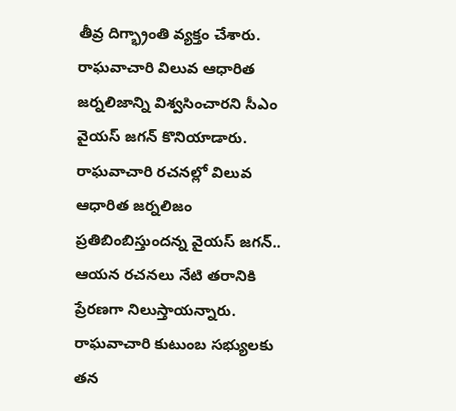తీవ్ర దిగ్భ్రాంతి వ్యక్తం చేశారు. రాఘవాచారి విలువ ఆధారిత జర్నలిజాన్ని విశ్వసించారని సీఎం వైయస్ జగన్ కొనియాడారు. రాఘవాచారి రచనల్లో విలువ ఆధారిత జర్నలిజం ప్రతిబింబిస్తుందన్న వైయస్ జగన్.. ఆయన రచనలు నేటి తరానికి ప్రేరణగా నిలుస్తాయన్నారు. రాఘవాచారి కుటుంబ సభ్యులకు తన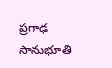ప్రగాఢ సానుభూతి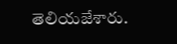తెలియజేశారు.